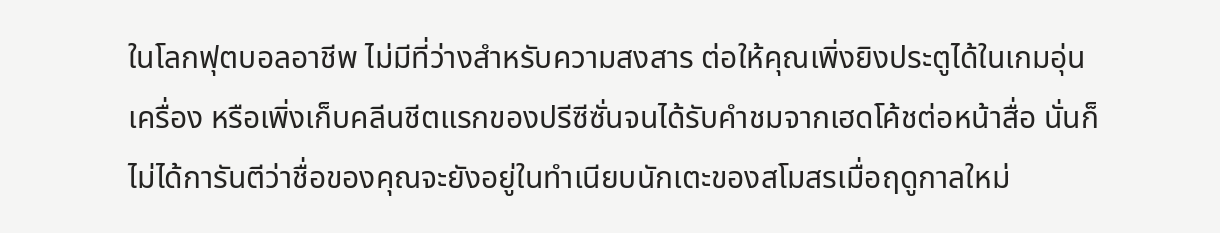ในโลกฟุตบอลอาชีพ ไม่มีที่ว่างสำหรับความสงสาร ต่อให้คุณเพิ่งยิงประตูได้ในเกมอุ่นเครื่อง หรือเพิ่งเก็บคลีนชีตแรกของปรีซีซั่นจนได้รับคำชมจากเฮดโค้ชต่อหน้าสื่อ นั่นก็ไม่ได้การันตีว่าชื่อของคุณจะยังอยู่ในทำเนียบนักเตะของสโมสรเมื่อฤดูกาลใหม่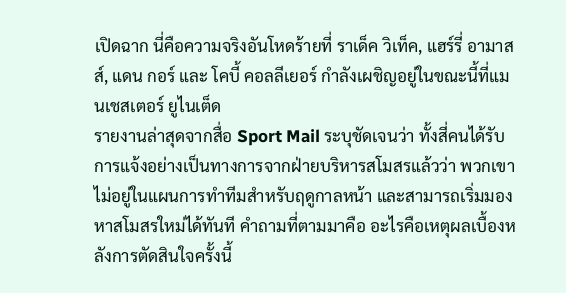เปิดฉาก นี่คือความจริงอันโหดร้ายที่ ราเด็ค วิเท็ค, แฮร์รี่ อามาสส์, แดน กอร์ และ โคบี้ คอลลีเยอร์ กำลังเผชิญอยู่ในขณะนี้ที่แมนเชสเตอร์ ยูไนเต็ด
รายงานล่าสุดจากสื่อ Sport Mail ระบุชัดเจนว่า ทั้งสี่คนได้รับการแจ้งอย่างเป็นทางการจากฝ่ายบริหารสโมสรแล้วว่า พวกเขาไม่อยู่ในแผนการทำทีมสำหรับฤดูกาลหน้า และสามารถเริ่มมองหาสโมสรใหม่ได้ทันที คำถามที่ตามมาคือ อะไรคือเหตุผลเบื้องหลังการตัดสินใจครั้งนี้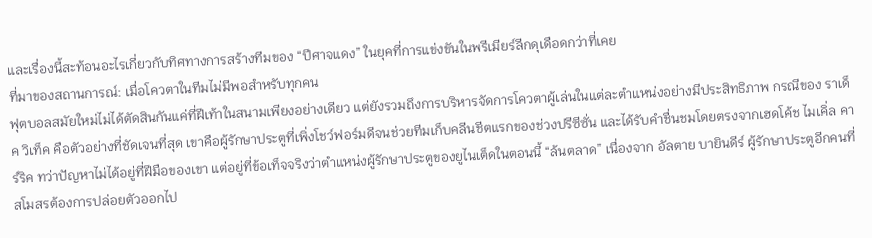และเรื่องนี้สะท้อนอะไรเกี่ยวกับทิศทางการสร้างทีมของ “ปีศาจแดง” ในยุคที่การแข่งขันในพรีเมียร์ลีกดุเดือดกว่าที่เคย
ที่มาของสถานการณ์: เมื่อโควตาในทีมไม่มีพอสำหรับทุกคน
ฟุตบอลสมัยใหม่ไม่ได้ตัดสินกันแค่ที่ฝีเท้าในสนามเพียงอย่างเดียว แต่ยังรวมถึงการบริหารจัดการโควตาผู้เล่นในแต่ละตำแหน่งอย่างมีประสิทธิภาพ กรณีของ ราเด็ค วิเท็ค คือตัวอย่างที่ชัดเจนที่สุด เขาคือผู้รักษาประตูที่เพิ่งโชว์ฟอร์มดีจนช่วยทีมเก็บคลีนชีตแรกของช่วงปรีซีซั่น และได้รับคำชื่นชมโดยตรงจากเฮดโค้ช ไมเคิ่ล คาร์ริค ทว่าปัญหาไม่ได้อยู่ที่ฝีมือของเขา แต่อยู่ที่ข้อเท็จจริงว่าตำแหน่งผู้รักษาประตูของยูไนเต็ดในตอนนี้ “ล้นตลาด” เนื่องจาก อัลตาย บายินดีร์ ผู้รักษาประตูอีกคนที่สโมสรต้องการปล่อยตัวออกไป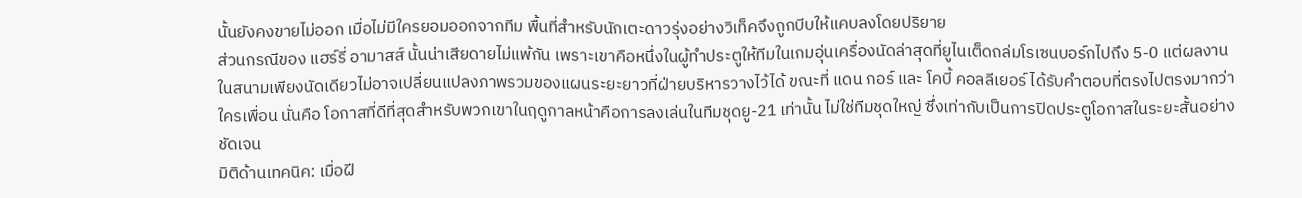นั้นยังคงขายไม่ออก เมื่อไม่มีใครยอมออกจากทีม พื้นที่สำหรับนักเตะดาวรุ่งอย่างวิเท็คจึงถูกบีบให้แคบลงโดยปริยาย
ส่วนกรณีของ แฮร์รี่ อามาสส์ นั้นน่าเสียดายไม่แพ้กัน เพราะเขาคือหนึ่งในผู้ทำประตูให้ทีมในเกมอุ่นเครื่องนัดล่าสุดที่ยูไนเต็ดถล่มโรเซนบอร์กไปถึง 5-0 แต่ผลงานในสนามเพียงนัดเดียวไม่อาจเปลี่ยนแปลงภาพรวมของแผนระยะยาวที่ฝ่ายบริหารวางไว้ได้ ขณะที่ แดน กอร์ และ โคบี้ คอลลีเยอร์ ได้รับคำตอบที่ตรงไปตรงมากว่าใครเพื่อน นั่นคือ โอกาสที่ดีที่สุดสำหรับพวกเขาในฤดูกาลหน้าคือการลงเล่นในทีมชุดยู-21 เท่านั้น ไม่ใช่ทีมชุดใหญ่ ซึ่งเท่ากับเป็นการปิดประตูโอกาสในระยะสั้นอย่างชัดเจน
มิติด้านเทคนิค: เมื่อฝี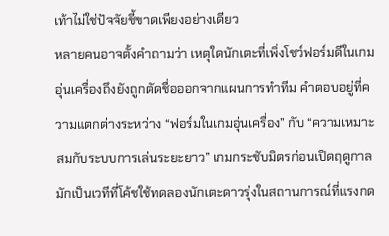เท้าไม่ใช่ปัจจัยชี้ขาดเพียงอย่างเดียว
หลายคนอาจตั้งคำถามว่า เหตุใดนักเตะที่เพิ่งโชว์ฟอร์มดีในเกมอุ่นเครื่องถึงยังถูกตัดชื่อออกจากแผนการทำทีม คำตอบอยู่ที่ความแตกต่างระหว่าง “ฟอร์มในเกมอุ่นเครื่อง” กับ “ความเหมาะสมกับระบบการเล่นระยะยาว” เกมกระชับมิตรก่อนเปิดฤดูกาลมักเป็นเวทีที่โค้ชใช้ทดลองนักเตะดาวรุ่งในสถานการณ์ที่แรงกด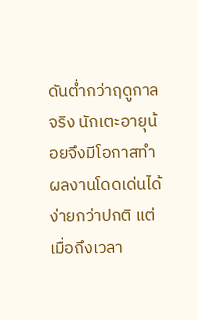ดันต่ำกว่าฤดูกาลจริง นักเตะอายุน้อยจึงมีโอกาสทำผลงานโดดเด่นได้ง่ายกว่าปกติ แต่เมื่อถึงเวลา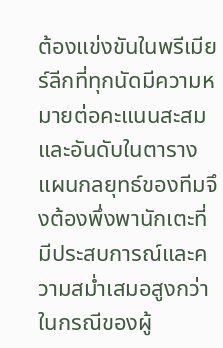ต้องแข่งขันในพรีเมียร์ลีกที่ทุกนัดมีความหมายต่อคะแนนสะสมและอันดับในตาราง แผนกลยุทธ์ของทีมจึงต้องพึ่งพานักเตะที่มีประสบการณ์และความสม่ำเสมอสูงกว่า
ในกรณีของผู้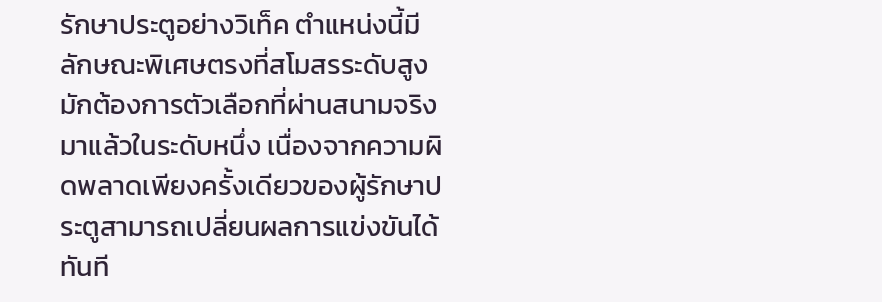รักษาประตูอย่างวิเท็ค ตำแหน่งนี้มีลักษณะพิเศษตรงที่สโมสรระดับสูงมักต้องการตัวเลือกที่ผ่านสนามจริงมาแล้วในระดับหนึ่ง เนื่องจากความผิดพลาดเพียงครั้งเดียวของผู้รักษาประตูสามารถเปลี่ยนผลการแข่งขันได้ทันที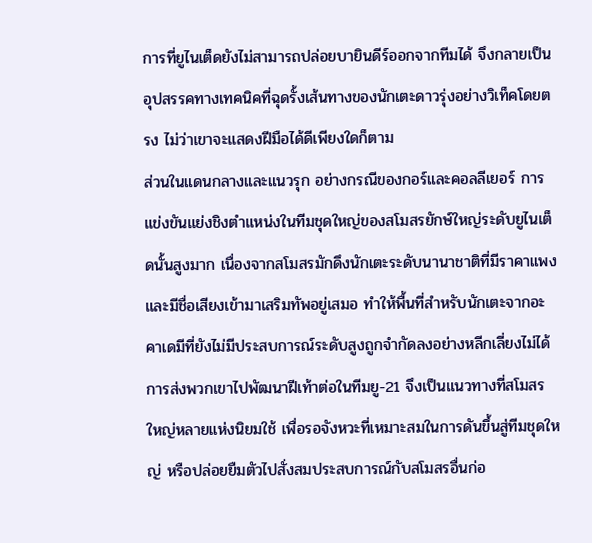การที่ยูไนเต็ดยังไม่สามารถปล่อยบายินดีร์ออกจากทีมได้ จึงกลายเป็นอุปสรรคทางเทคนิคที่ฉุดรั้งเส้นทางของนักเตะดาวรุ่งอย่างวิเท็คโดยตรง ไม่ว่าเขาจะแสดงฝีมือได้ดีเพียงใดก็ตาม
ส่วนในแดนกลางและแนวรุก อย่างกรณีของกอร์และคอลลีเยอร์ การแข่งขันแย่งชิงตำแหน่งในทีมชุดใหญ่ของสโมสรยักษ์ใหญ่ระดับยูไนเต็ดนั้นสูงมาก เนื่องจากสโมสรมักดึงนักเตะระดับนานาชาติที่มีราคาแพงและมีชื่อเสียงเข้ามาเสริมทัพอยู่เสมอ ทำให้พื้นที่สำหรับนักเตะจากอะคาเดมีที่ยังไม่มีประสบการณ์ระดับสูงถูกจำกัดลงอย่างหลีกเลี่ยงไม่ได้ การส่งพวกเขาไปพัฒนาฝีเท้าต่อในทีมยู-21 จึงเป็นแนวทางที่สโมสรใหญ่หลายแห่งนิยมใช้ เพื่อรอจังหวะที่เหมาะสมในการดันขึ้นสู่ทีมชุดใหญ่ หรือปล่อยยืมตัวไปสั่งสมประสบการณ์กับสโมสรอื่นก่อ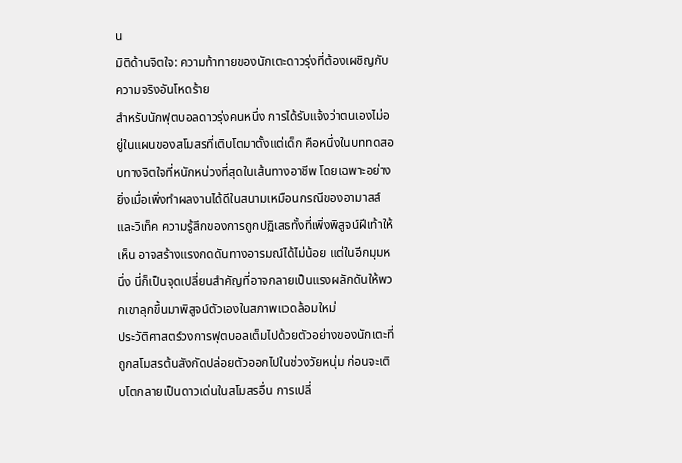น
มิติด้านจิตใจ: ความท้าทายของนักเตะดาวรุ่งที่ต้องเผชิญกับความจริงอันโหดร้าย
สำหรับนักฟุตบอลดาวรุ่งคนหนึ่ง การได้รับแจ้งว่าตนเองไม่อยู่ในแผนของสโมสรที่เติบโตมาตั้งแต่เด็ก คือหนึ่งในบททดสอบทางจิตใจที่หนักหน่วงที่สุดในเส้นทางอาชีพ โดยเฉพาะอย่างยิ่งเมื่อเพิ่งทำผลงานได้ดีในสนามเหมือนกรณีของอามาสส์และวิเท็ค ความรู้สึกของการถูกปฏิเสธทั้งที่เพิ่งพิสูจน์ฝีเท้าให้เห็น อาจสร้างแรงกดดันทางอารมณ์ได้ไม่น้อย แต่ในอีกมุมหนึ่ง นี่ก็เป็นจุดเปลี่ยนสำคัญที่อาจกลายเป็นแรงผลักดันให้พวกเขาลุกขึ้นมาพิสูจน์ตัวเองในสภาพแวดล้อมใหม่
ประวัติศาสตร์วงการฟุตบอลเต็มไปด้วยตัวอย่างของนักเตะที่ถูกสโมสรต้นสังกัดปล่อยตัวออกไปในช่วงวัยหนุ่ม ก่อนจะเติบโตกลายเป็นดาวเด่นในสโมสรอื่น การเปลี่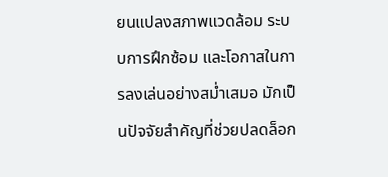ยนแปลงสภาพแวดล้อม ระบบการฝึกซ้อม และโอกาสในการลงเล่นอย่างสม่ำเสมอ มักเป็นปัจจัยสำคัญที่ช่วยปลดล็อก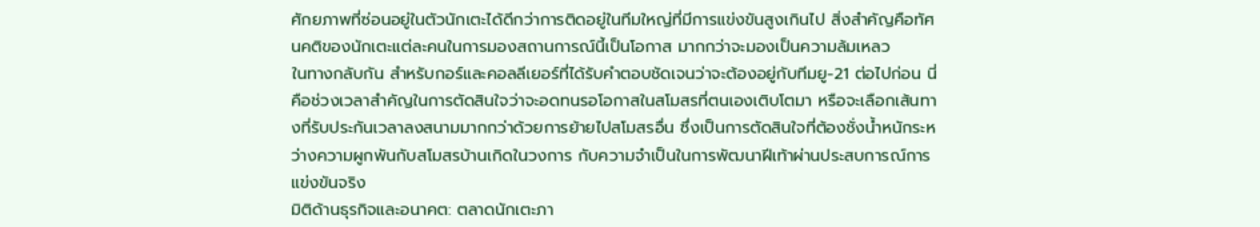ศักยภาพที่ซ่อนอยู่ในตัวนักเตะได้ดีกว่าการติดอยู่ในทีมใหญ่ที่มีการแข่งขันสูงเกินไป สิ่งสำคัญคือทัศนคติของนักเตะแต่ละคนในการมองสถานการณ์นี้เป็นโอกาส มากกว่าจะมองเป็นความล้มเหลว
ในทางกลับกัน สำหรับกอร์และคอลลีเยอร์ที่ได้รับคำตอบชัดเจนว่าจะต้องอยู่กับทีมยู-21 ต่อไปก่อน นี่คือช่วงเวลาสำคัญในการตัดสินใจว่าจะอดทนรอโอกาสในสโมสรที่ตนเองเติบโตมา หรือจะเลือกเส้นทางที่รับประกันเวลาลงสนามมากกว่าด้วยการย้ายไปสโมสรอื่น ซึ่งเป็นการตัดสินใจที่ต้องชั่งน้ำหนักระหว่างความผูกพันกับสโมสรบ้านเกิดในวงการ กับความจำเป็นในการพัฒนาฝีเท้าผ่านประสบการณ์การแข่งขันจริง
มิติด้านธุรกิจและอนาคต: ตลาดนักเตะภา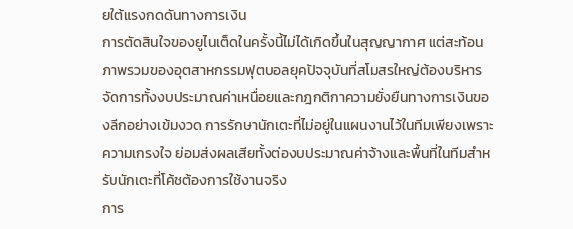ยใต้แรงกดดันทางการเงิน
การตัดสินใจของยูไนเต็ดในครั้งนี้ไม่ได้เกิดขึ้นในสุญญากาศ แต่สะท้อนภาพรวมของอุตสาหกรรมฟุตบอลยุคปัจจุบันที่สโมสรใหญ่ต้องบริหารจัดการทั้งงบประมาณค่าเหนื่อยและกฎกติกาความยั่งยืนทางการเงินของลีกอย่างเข้มงวด การรักษานักเตะที่ไม่อยู่ในแผนงานไว้ในทีมเพียงเพราะความเกรงใจ ย่อมส่งผลเสียทั้งต่องบประมาณค่าจ้างและพื้นที่ในทีมสำหรับนักเตะที่โค้ชต้องการใช้งานจริง
การ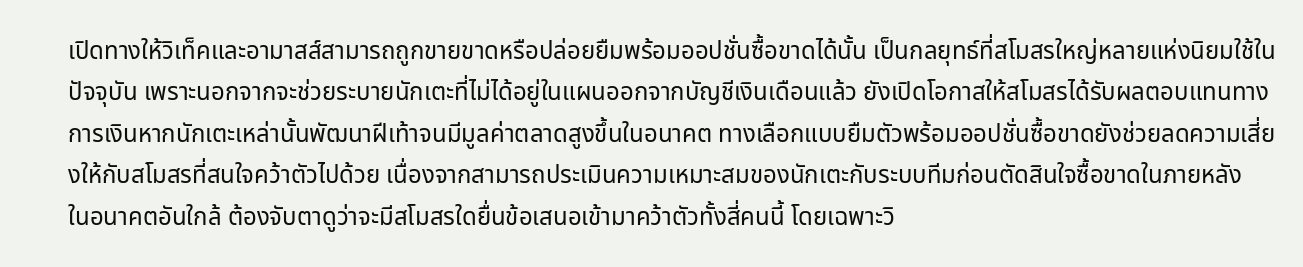เปิดทางให้วิเท็คและอามาสส์สามารถถูกขายขาดหรือปล่อยยืมพร้อมออปชั่นซื้อขาดได้นั้น เป็นกลยุทธ์ที่สโมสรใหญ่หลายแห่งนิยมใช้ในปัจจุบัน เพราะนอกจากจะช่วยระบายนักเตะที่ไม่ได้อยู่ในแผนออกจากบัญชีเงินเดือนแล้ว ยังเปิดโอกาสให้สโมสรได้รับผลตอบแทนทางการเงินหากนักเตะเหล่านั้นพัฒนาฝีเท้าจนมีมูลค่าตลาดสูงขึ้นในอนาคต ทางเลือกแบบยืมตัวพร้อมออปชั่นซื้อขาดยังช่วยลดความเสี่ยงให้กับสโมสรที่สนใจคว้าตัวไปด้วย เนื่องจากสามารถประเมินความเหมาะสมของนักเตะกับระบบทีมก่อนตัดสินใจซื้อขาดในภายหลัง
ในอนาคตอันใกล้ ต้องจับตาดูว่าจะมีสโมสรใดยื่นข้อเสนอเข้ามาคว้าตัวทั้งสี่คนนี้ โดยเฉพาะวิ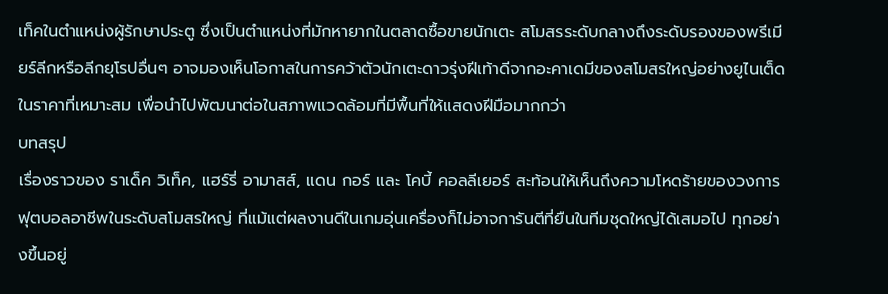เท็คในตำแหน่งผู้รักษาประตู ซึ่งเป็นตำแหน่งที่มักหายากในตลาดซื้อขายนักเตะ สโมสรระดับกลางถึงระดับรองของพรีเมียร์ลีกหรือลีกยุโรปอื่นๆ อาจมองเห็นโอกาสในการคว้าตัวนักเตะดาวรุ่งฝีเท้าดีจากอะคาเดมีของสโมสรใหญ่อย่างยูไนเต็ดในราคาที่เหมาะสม เพื่อนำไปพัฒนาต่อในสภาพแวดล้อมที่มีพื้นที่ให้แสดงฝีมือมากกว่า
บทสรุป
เรื่องราวของ ราเด็ค วิเท็ค, แฮร์รี่ อามาสส์, แดน กอร์ และ โคบี้ คอลลีเยอร์ สะท้อนให้เห็นถึงความโหดร้ายของวงการฟุตบอลอาชีพในระดับสโมสรใหญ่ ที่แม้แต่ผลงานดีในเกมอุ่นเครื่องก็ไม่อาจการันตีที่ยืนในทีมชุดใหญ่ได้เสมอไป ทุกอย่างขึ้นอยู่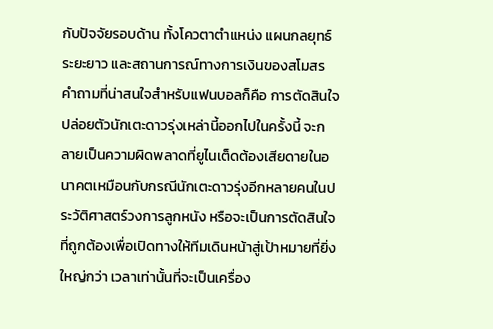กับปัจจัยรอบด้าน ทั้งโควตาตำแหน่ง แผนกลยุทธ์ระยะยาว และสถานการณ์ทางการเงินของสโมสร
คำถามที่น่าสนใจสำหรับแฟนบอลก็คือ การตัดสินใจปล่อยตัวนักเตะดาวรุ่งเหล่านี้ออกไปในครั้งนี้ จะกลายเป็นความผิดพลาดที่ยูไนเต็ดต้องเสียดายในอนาคตเหมือนกับกรณีนักเตะดาวรุ่งอีกหลายคนในประวัติศาสตร์วงการลูกหนัง หรือจะเป็นการตัดสินใจที่ถูกต้องเพื่อเปิดทางให้ทีมเดินหน้าสู่เป้าหมายที่ยิ่งใหญ่กว่า เวลาเท่านั้นที่จะเป็นเครื่อง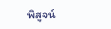พิสูจน์